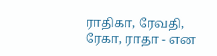ராதிகா, ரேவதி, ரேகா, ராதா - என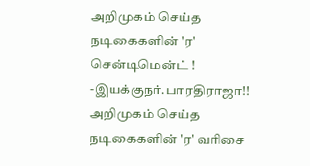அறிமுகம் செய்த நடிகைகளின் 'ர' சென்டிமென்ட் ! -இயக்குநர்.பாரதிராஜா!!
அறிமுகம் செய்த நடிகைகளின் 'ர' வரிசை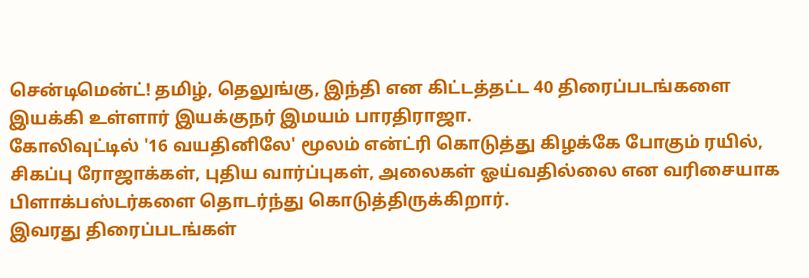சென்டிமென்ட்! தமிழ், தெலுங்கு, இந்தி என கிட்டத்தட்ட 40 திரைப்படங்களை இயக்கி உள்ளார் இயக்குநர் இமயம் பாரதிராஜா.
கோலிவுட்டில் '16 வயதினிலே' மூலம் என்ட்ரி கொடுத்து கிழக்கே போகும் ரயில், சிகப்பு ரோஜாக்கள், புதிய வார்ப்புகள், அலைகள் ஓய்வதில்லை என வரிசையாக பிளாக்பஸ்டர்களை தொடர்ந்து கொடுத்திருக்கிறார்.
இவரது திரைப்படங்கள்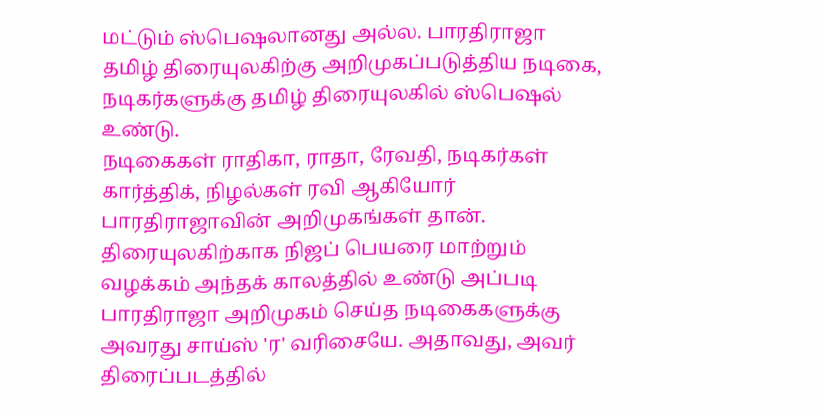மட்டும் ஸ்பெஷலானது அல்ல. பாரதிராஜா தமிழ் திரையுலகிற்கு அறிமுகப்படுத்திய நடிகை, நடிகர்களுக்கு தமிழ் திரையுலகில் ஸ்பெஷல் உண்டு.
நடிகைகள் ராதிகா, ராதா, ரேவதி, நடிகர்கள் கார்த்திக், நிழல்கள் ரவி ஆகியோர் பாரதிராஜாவின் அறிமுகங்கள் தான்.
திரையுலகிற்காக நிஜப் பெயரை மாற்றும் வழக்கம் அந்தக் காலத்தில் உண்டு அப்படி பாரதிராஜா அறிமுகம் செய்த நடிகைகளுக்கு அவரது சாய்ஸ் 'ர' வரிசையே. அதாவது, அவர் திரைப்படத்தில்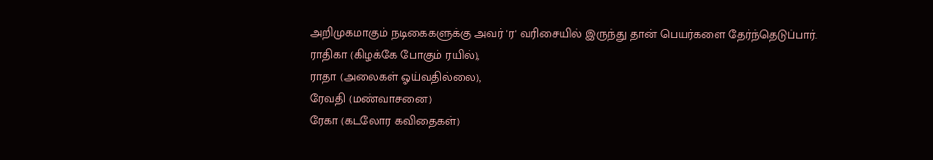அறிமுகமாகும் நடிகைகளுக்கு அவர் 'ர' வரிசையில் இருந்து தான் பெயர்களை தேர்ந்தெடுப்பார்.
ராதிகா (கிழக்கே போகும் ரயில்),
ராதா (அலைகள் ஓய்வதில்லை),
ரேவதி (மண்வாசனை)
ரேகா (கடலோர கவிதைகள்)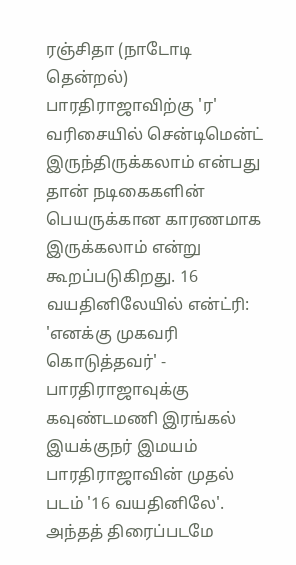ரஞ்சிதா (நாடோடி தென்றல்)
பாரதிராஜாவிற்கு 'ர' வரிசையில் சென்டிமென்ட் இருந்திருக்கலாம் என்பது தான் நடிகைகளின் பெயருக்கான காரணமாக இருக்கலாம் என்று கூறப்படுகிறது. 16 வயதினிலேயில் என்ட்ரி: 'எனக்கு முகவரி கொடுத்தவர்' - பாரதிராஜாவுக்கு கவுண்டமணி இரங்கல் இயக்குநர் இமயம் பாரதிராஜாவின் முதல் படம் '16 வயதினிலே'. அந்தத் திரைப்படமே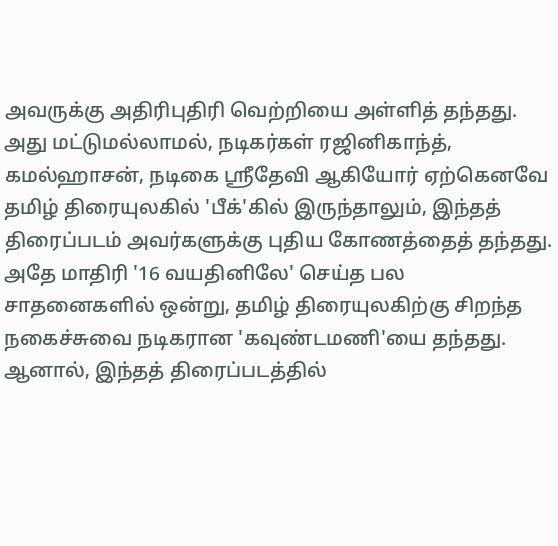அவருக்கு அதிரிபுதிரி வெற்றியை அள்ளித் தந்தது.
அது மட்டுமல்லாமல், நடிகர்கள் ரஜினிகாந்த், கமல்ஹாசன், நடிகை ஶ்ரீதேவி ஆகியோர் ஏற்கெனவே தமிழ் திரையுலகில் 'பீக்'கில் இருந்தாலும், இந்தத் திரைப்படம் அவர்களுக்கு புதிய கோணத்தைத் தந்தது.
அதே மாதிரி '16 வயதினிலே' செய்த பல சாதனைகளில் ஒன்று, தமிழ் திரையுலகிற்கு சிறந்த நகைச்சுவை நடிகரான 'கவுண்டமணி'யை தந்தது. ஆனால், இந்தத் திரைப்படத்தில்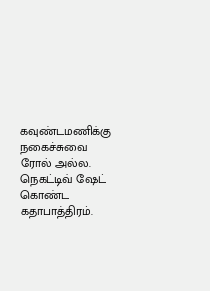கவுண்டமணிக்கு நகைச்சுவை ரோல் அல்ல. நெகட்டிவ் ஷேட் கொண்ட கதாபாத்திரம்.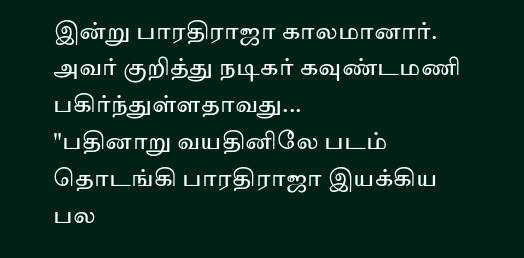இன்று பாரதிராஜா காலமானார். அவர் குறித்து நடிகர் கவுண்டமணி பகிர்ந்துள்ளதாவது...
"பதினாறு வயதினிலே படம் தொடங்கி பாரதிராஜா இயக்கிய பல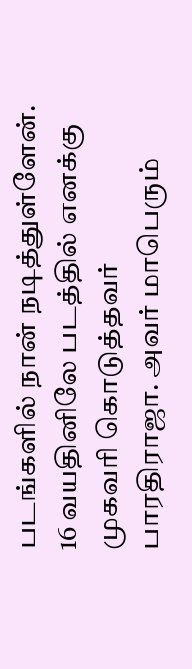படங்களில் நான் நடித்துள்ளேன். 16 வயதினிலே படத்தில் எனக்கு முகவரி கொடுத்தவர் பாரதிராஜா. அவர் மாபெரும்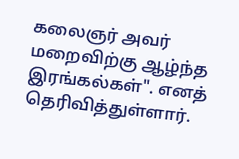கலைஞர் அவர் மறைவிற்கு ஆழ்ந்த இரங்கல்கள்". எனத் தெரிவித்துள்ளார்.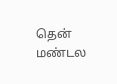தென் மண்டல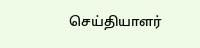செய்தியாளர்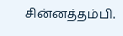சின்னத்தம்பி.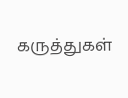கருத்துகள்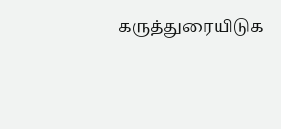கருத்துரையிடுக